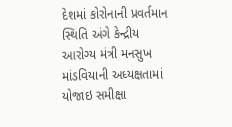દેશમાં કોરોનાની પ્રવર્તમાન સ્થિતિ અંગે કેન્દ્રીય આરોગ્ય મંત્રી મનસુખ માંડવિયાની અધ્યક્ષતામાં યોજાઇ સમીક્ષા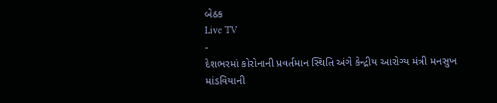બેઠક
Live TV
-
દેશભરમાં કોરોનાની પ્રવર્તમાન સ્થિતિ અંગે કેન્દ્રીય આરોગ્ય મંત્રી મનસુખ માંડવિયાની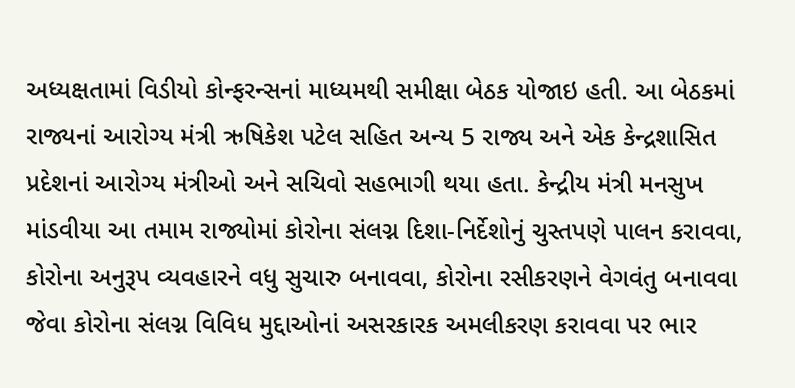અધ્યક્ષતામાં વિડીયો કોન્ફરન્સનાં માધ્યમથી સમીક્ષા બેઠક યોજાઇ હતી. આ બેઠકમાં રાજ્યનાં આરોગ્ય મંત્રી ઋષિકેશ પટેલ સહિત અન્ય 5 રાજ્ય અને એક કેન્દ્રશાસિત પ્રદેશનાં આરોગ્ય મંત્રીઓ અને સચિવો સહભાગી થયા હતા. કેન્દ્રીય મંત્રી મનસુખ માંડવીયા આ તમામ રાજ્યોમાં કોરોના સંલગ્ન દિશા-નિર્દેશોનું ચુસ્તપણે પાલન કરાવવા, કોરોના અનુરૂપ વ્યવહારને વધુ સુચારુ બનાવવા, કોરોના રસીકરણને વેગવંતુ બનાવવા જેવા કોરોના સંલગ્ન વિવિધ મુદ્દાઓનાં અસરકારક અમલીકરણ કરાવવા પર ભાર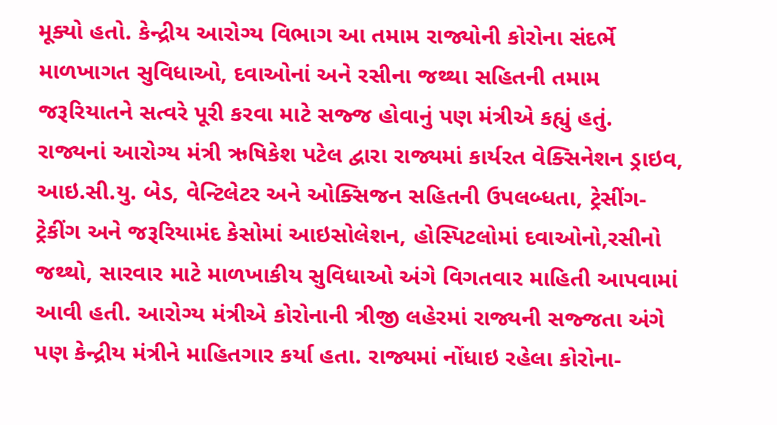મૂક્યો હતો. કેન્દ્રીય આરોગ્ય વિભાગ આ તમામ રાજ્યોની કોરોના સંદર્ભે માળખાગત સુવિધાઓ, દવાઓનાં અને રસીના જથ્થા સહિતની તમામ જરૂરિયાતને સત્વરે પૂરી કરવા માટે સજ્જ હોવાનું પણ મંત્રીએ કહ્યું હતું.
રાજ્યનાં આરોગ્ય મંત્રી ઋષિકેશ પટેલ દ્વારા રાજ્યમાં કાર્યરત વેક્સિનેશન ડ્રાઇવ, આઇ.સી.યુ. બેડ, વેન્ટિલેટર અને ઓક્સિજન સહિતની ઉપલબ્ધતા, ટ્રેસીંગ-ટ્રેકીંગ અને જરૂરિયામંદ કેસોમાં આઇસોલેશન, હોસ્પિટલોમાં દવાઓનો,રસીનો જથ્થો, સારવાર માટે માળખાકીય સુવિધાઓ અંગે વિગતવાર માહિતી આપવામાં આવી હતી. આરોગ્ય મંત્રીએ કોરોનાની ત્રીજી લહેરમાં રાજ્યની સજ્જતા અંગે પણ કેન્દ્રીય મંત્રીને માહિતગાર કર્યા હતા. રાજ્યમાં નોંધાઇ રહેલા કોરોના-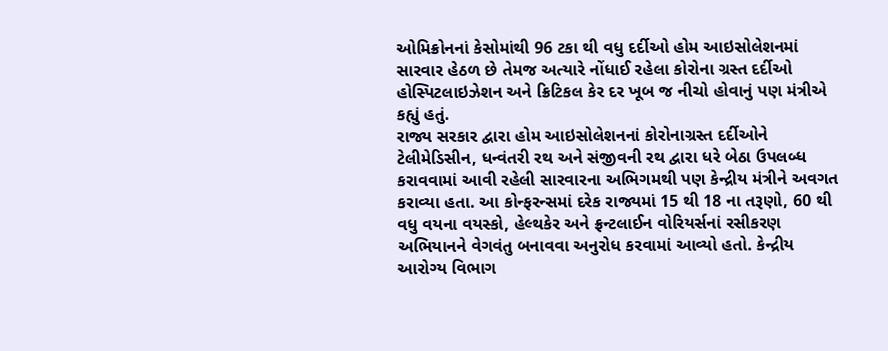ઓમિક્રોનનાં કેસોમાંથી 96 ટકા થી વધુ દર્દીઓ હોમ આઇસોલેશનમાં સારવાર હેઠળ છે તેમજ અત્યારે નોંધાઈ રહેલા કોરોના ગ્રસ્ત દર્દીઓ હોસ્પિટલાઇઝેશન અને ક્રિટિકલ કેર દર ખૂબ જ નીચો હોવાનું પણ મંત્રીએ કહ્યું હતું.
રાજ્ય સરકાર દ્વારા હોમ આઇસોલેશનનાં કોરોનાગ્રસ્ત દર્દીઓને ટેલીમેડિસીન, ધન્વંતરી રથ અને સંજીવની રથ દ્વારા ધરે બેઠા ઉપલબ્ધ કરાવવામાં આવી રહેલી સારવારના અભિગમથી પણ કેન્દ્રીય મંત્રીને અવગત કરાવ્યા હતા. આ કોન્ફરન્સમાં દરેક રાજ્યમાં 15 થી 18 ના તરૂણો, 60 થી વધુ વયના વયસ્કો, હેલ્થકેર અને ફ્રન્ટલાઈન વોરિયર્સનાં રસીકરણ અભિયાનને વેગવંતુ બનાવવા અનુરોધ કરવામાં આવ્યો હતો. કેન્દ્રીય આરોગ્ય વિભાગ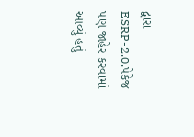દ્વારા ESRP-2.0.પેકેજ પણ જાહેર કરવામાં આવ્યું હતું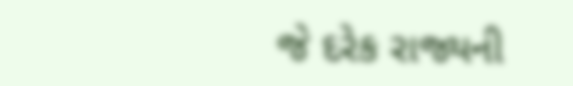જે દરેક રાજ્યની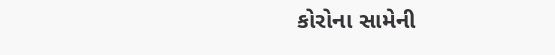કોરોના સામેની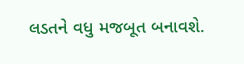લડતને વધુ મજબૂત બનાવશે.